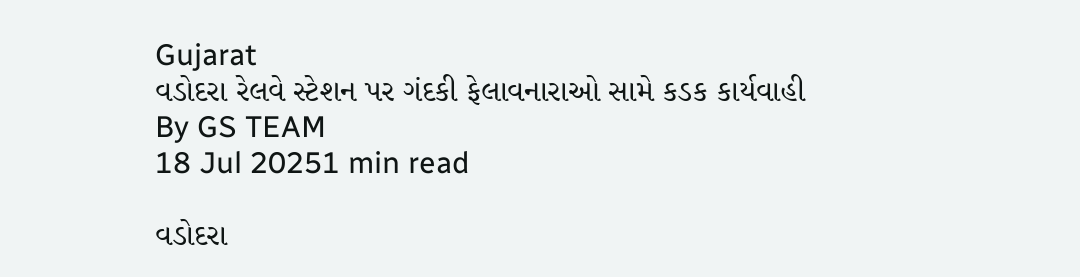Gujarat
વડોદરા રેલવે સ્ટેશન પર ગંદકી ફેલાવનારાઓ સામે કડક કાર્યવાહી
By GS TEAM
18 Jul 20251 min read

વડોદરા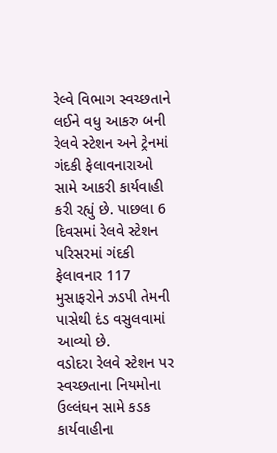રેલ્વે વિભાગ સ્વચ્છતાને લઈને વધુ આકરુ બની રેલવે સ્ટેશન અને ટ્રેનમાં ગંદકી ફેલાવનારાઓ સામે આકરી કાર્યવાહી કરી રહ્યું છે. પાછલા 6 દિવસમાં રેલવે સ્ટેશન પરિસરમાં ગંદકી ફેલાવનાર 117 મુસાફરોને ઝડપી તેમની પાસેથી દંડ વસુલવામાં આવ્યો છે.
વડોદરા રેલવે સ્ટેશન પર સ્વચ્છતાના નિયમોના ઉલ્લંઘન સામે કડક કાર્યવાહીના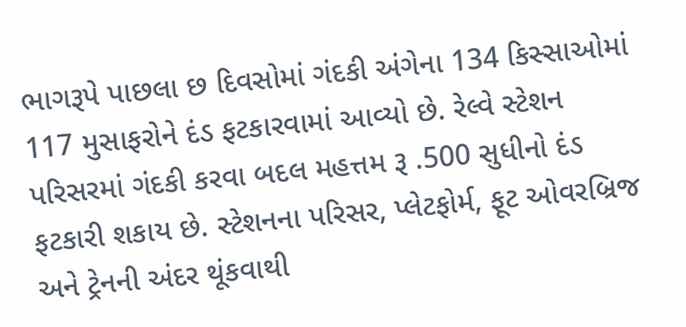ભાગરૂપે પાછલા છ દિવસોમાં ગંદકી અંગેના 134 કિસ્સાઓમાં 117 મુસાફરોને દંડ ફટકારવામાં આવ્યો છે. રેલ્વે સ્ટેશન પરિસરમાં ગંદકી કરવા બદલ મહત્તમ રૂ .500 સુધીનો દંડ ફટકારી શકાય છે. સ્ટેશનના પરિસર, પ્લેટફોર્મ, ફૂટ ઓવરબ્રિજ અને ટ્રેનની અંદર થૂંકવાથી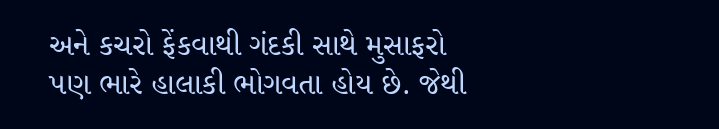અને કચરો ફેંકવાથી ગંદકી સાથે મુસાફરો પણ ભારે હાલાકી ભોગવતા હોય છે. જેથી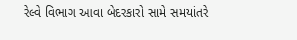રેલ્વે વિભાગ આવા બેદરકારો સામે સમયાંતરે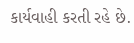કાર્યવાહી કરતી રહે છે.